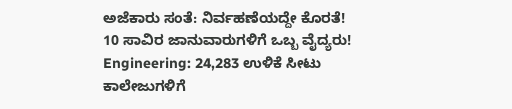ಅಜೆಕಾರು ಸಂತೆ: ನಿರ್ವಹಣೆಯದ್ದೇ ಕೊರತೆ!
10 ಸಾವಿರ ಜಾನುವಾರುಗಳಿಗೆ ಒಬ್ಬ ವೈದ್ಯರು!
Engineering: 24,283 ಉಳಿಕೆ ಸೀಟು ಕಾಲೇಜುಗಳಿಗೆ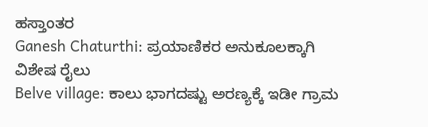ಹಸ್ತಾಂತರ
Ganesh Chaturthi: ಪ್ರಯಾಣಿಕರ ಅನುಕೂಲಕ್ಕಾಗಿ ವಿಶೇಷ ರೈಲು
Belve village: ಕಾಲು ಭಾಗದಷ್ಟು ಅರಣ್ಯಕ್ಕೆ ಇಡೀ ಗ್ರಾಮ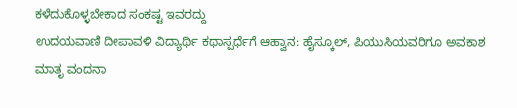ಕಳೆದುಕೊಳ್ಳಬೇಕಾದ ಸಂಕಷ್ಟ ಇವರದ್ದು
ಉದಯವಾಣಿ ದೀಪಾವಳಿ ವಿದ್ಯಾರ್ಥಿ ಕಥಾಸ್ಪರ್ಧೆಗೆ ಆಹ್ವಾನ: ಹೈಸ್ಕೂಲ್, ಪಿಯುಸಿಯವರಿಗೂ ಅವಕಾಶ
ಮಾತೃ ವಂದನಾ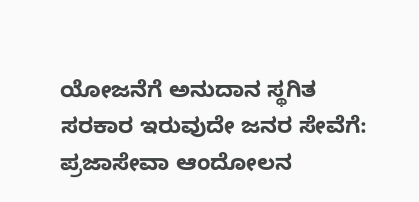ಯೋಜನೆಗೆ ಅನುದಾನ ಸ್ಥಗಿತ
ಸರಕಾರ ಇರುವುದೇ ಜನರ ಸೇವೆಗೆ: ಪ್ರಜಾಸೇವಾ ಆಂದೋಲನ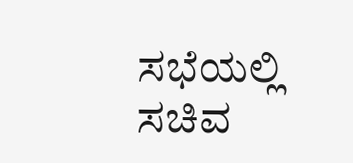ಸಭೆಯಲ್ಲಿ ಸಚಿವ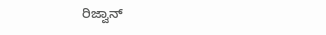ರಿಜ್ವಾನ್